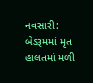નવસારી: બેડરૂમમાં મૃત હાલતમાં મળી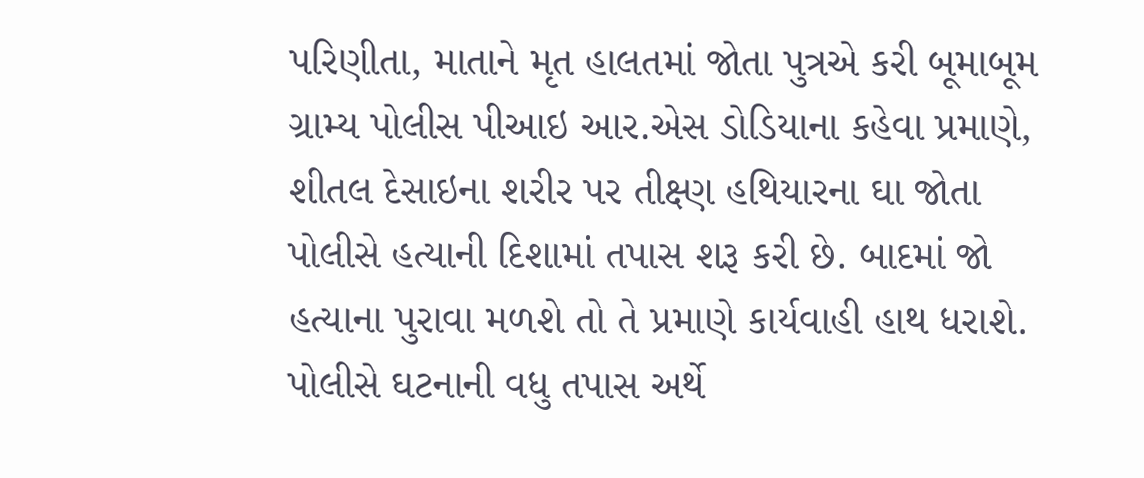પરિણીતા, માતાને મૃત હાલતમાં જોતા પુત્રએ કરી બૂમાબૂમ
ગ્રામ્ય પોલીસ પીઆઇ આર.એસ ડોડિયાના કહેવા પ્રમાણે, શીતલ દેસાઇના શરીર પર તીક્ષ્ણ હથિયારના ઘા જોતા પોલીસે હત્યાની દિશામાં તપાસ શરૂ કરી છે. બાદમાં જો હત્યાના પુરાવા મળશે તો તે પ્રમાણે કાર્યવાહી હાથ ધરાશે.
પોલીસે ઘટનાની વધુ તપાસ અર્થે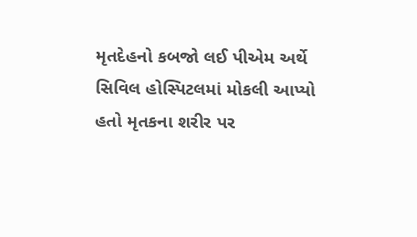મૃતદેહનો કબજો લઈ પીએમ અર્થે સિવિલ હોસ્પિટલમાં મોકલી આપ્યો હતો મૃતકના શરીર પર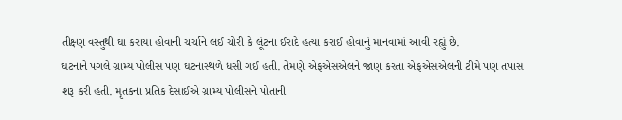તીક્ષ્ણ વસ્તુથી ઘા કરાયા હોવાની ચર્ચાને લઈ ચોરી કે લૂંટના ઈરાદે હત્યા કરાઈ હોવાનું માનવામાં આવી રહ્યું છે.
ઘટનાને પગલે ગ્રામ્ય પોલીસ પણ ઘટનાસ્થળે ધસી ગઈ હતી. તેમણે એફએસએલને જાણ કરતા એફએસએલની ટીમે પણ તપાસ શરૂ કરી હતી. મૃતકના પ્રતિક દેસાઈએ ગ્રામ્ય પોલીસને પોતાની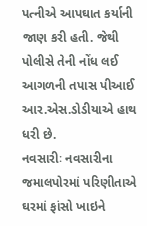પત્નીએ આપઘાત કર્યાની જાણ કરી હતી. જેથી પોલીસે તેની નોંધ લઈ આગળની તપાસ પીઆઈ આર.એસ.ડોડીયાએ હાથ ધરી છે.
નવસારીઃ નવસારીના જમાલપોરમાં પરિણીતાએ ઘરમાં ફાંસો ખાઇને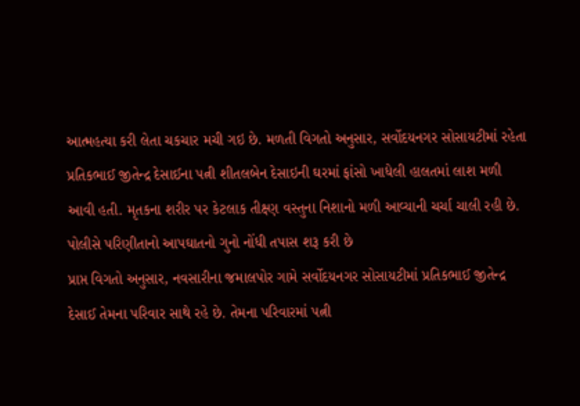આત્મહત્યા કરી લેતા ચકચાર મચી ગઇ છે. મળતી વિગતો અનુસાર, સર્વોદયનગર સોસાયટીમાં રહેતા પ્રતિકભાઈ જીતેન્દ્ર દેસાઈના પત્ની શીતલબેન દેસાઇની ઘરમાં ફાંસો ખાધેલી હાલતમાં લાશ મળી આવી હતી. મૃતકના શરીર પર કેટલાક તીક્ષ્ણ વસ્તુના નિશાનો મળી આવ્યાની ચર્ચા ચાલી રહી છે. પોલીસે પરિણીતાનો આપઘાતનો ગુનો નોંધી તપાસ શરૂ કરી છે
પ્રાપ્ત વિગતો અનુસાર, નવસારીના જમાલપોર ગામે સર્વોદયનગર સોસાયટીમાં પ્રતિકભાઈ જીતેન્દ્ર દેસાઈ તેમના પરિવાર સાથે રહે છે. તેમના પરિવારમાં પત્ની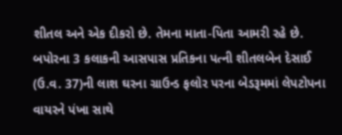શીતલ અને એક દીકરો છે. તેમના માતા-પિતા આમરી રહે છે. બપોરના 3 કલાકની આસપાસ પ્રતિકના પત્ની શીતલબેન દેસાઈ (ઉ.વ. 37)ની લાશ ઘરના ગ્રાઉન્ડ ફલોર પરના બેડરૂમમાં લેપટોપના વાયરને પંખા સાથે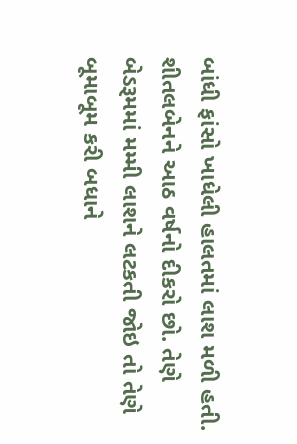બાંધી ફાંસો ખાધેલી હાલતમાં લાશ મળી હતી.
શીતલબેનને આઠ વર્ષનો દીકરો છો. તેણે બેડરૂમમાં મમ્મી લાશને લટકતી જોઇ તો તેણે બૂમાબૂમ કરી બધાને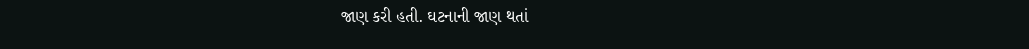જાણ કરી હતી. ઘટનાની જાણ થતાં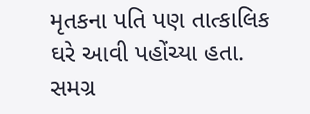મૃતકના પતિ પણ તાત્કાલિક ઘરે આવી પહોંચ્યા હતા. સમગ્ર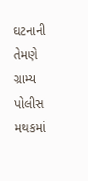ઘટનાની તેમણે ગ્રામ્ય પોલીસ મથકમાં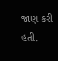જાણ કરી હતી.